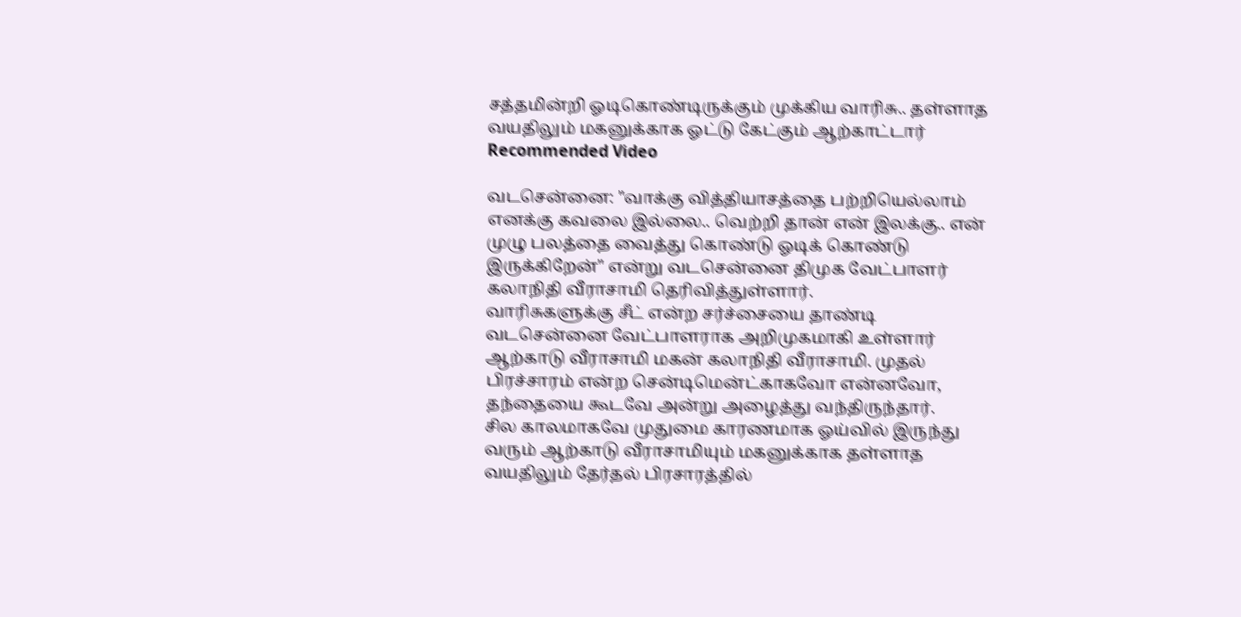சத்தமின்றி ஓடிகொண்டிருக்கும் முக்கிய வாரிசு.. தள்ளாத வயதிலும் மகனுக்காக ஓட்டு கேட்கும் ஆற்காட்டார்
Recommended Video

வடசென்னை: "வாக்கு வித்தியாசத்தை பற்றியெல்லாம் எனக்கு கவலை இல்லை.. வெற்றி தான் என் இலக்கு.. என் முழு பலத்தை வைத்து கொண்டு ஓடிக் கொண்டு இருக்கிறேன்" என்று வடசென்னை திமுக வேட்பாளர் கலாநிதி வீராசாமி தெரிவித்துள்ளார்.
வாரிசுகளுக்கு சீட் என்ற சர்ச்சையை தாண்டி வடசென்னை வேட்பாளராக அறிமுகமாகி உள்ளார் ஆற்காடு வீராசாமி மகன் கலாநிதி வீராசாமி. முதல் பிரச்சாரம் என்ற சென்டிமென்ட்காகவோ என்னவோ, தந்தையை கூடவே அன்று அழைத்து வந்திருந்தார்.
சில காலமாகவே முதுமை காரணமாக ஓய்வில் இருந்து வரும் ஆற்காடு வீராசாமியும் மகனுக்காக தள்ளாத வயதிலும் தேர்தல் பிரசாரத்தில்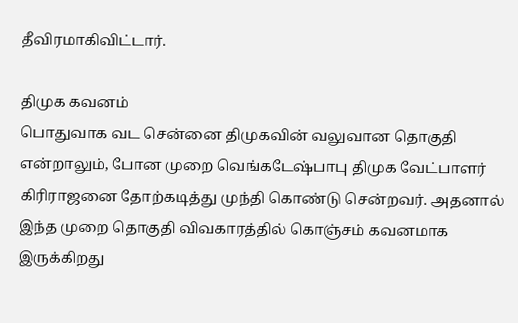தீவிரமாகிவிட்டார்.

திமுக கவனம்
பொதுவாக வட சென்னை திமுகவின் வலுவான தொகுதி என்றாலும், போன முறை வெங்கடேஷ்பாபு திமுக வேட்பாளர் கிரிராஜனை தோற்கடித்து முந்தி கொண்டு சென்றவர். அதனால் இந்த முறை தொகுதி விவகாரத்தில் கொஞ்சம் கவனமாக இருக்கிறது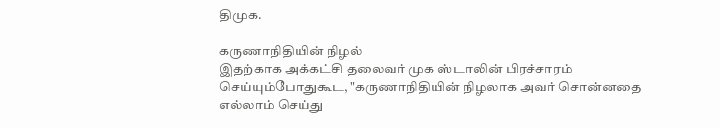திமுக.

கருணாநிதியின் நிழல்
இதற்காக அக்கட்சி தலைவர் முக ஸ்டாலின் பிரச்சாரம் செய்யும்போதுகூட, "கருணாநிதியின் நிழலாக அவர் சொன்னதை எல்லாம் செய்து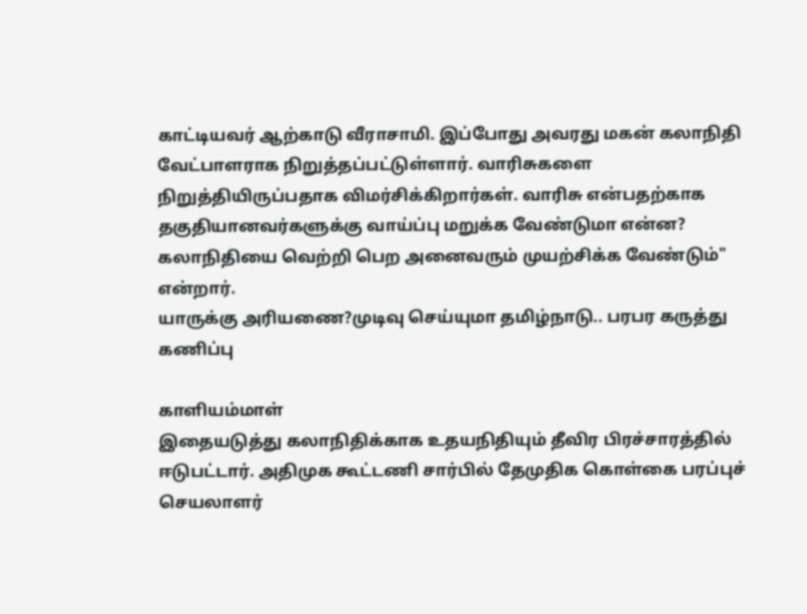காட்டியவர் ஆற்காடு வீராசாமி. இப்போது அவரது மகன் கலாநிதி வேட்பாளராக நிறுத்தப்பட்டுள்ளார். வாரிசுகளை நிறுத்தியிருப்பதாக விமர்சிக்கிறார்கள். வாரிசு என்பதற்காக தகுதியானவர்களுக்கு வாய்ப்பு மறுக்க வேண்டுமா என்ன? கலாநிதியை வெற்றி பெற அனைவரும் முயற்சிக்க வேண்டும்" என்றார்.
யாருக்கு அரியணை?முடிவு செய்யுமா தமிழ்நாடு.. பரபர கருத்து கணிப்பு

காளியம்மாள்
இதையடுத்து கலாநிதிக்காக உதயநிதியும் தீவிர பிரச்சாரத்தில் ஈடுபட்டார். அதிமுக கூட்டணி சார்பில் தேமுதிக கொள்கை பரப்புச் செயலாளர்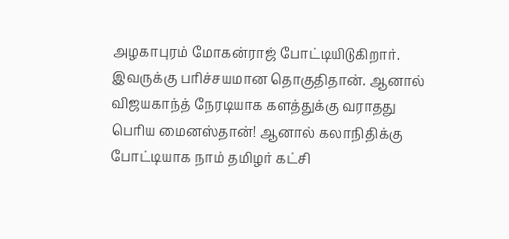அழகாபுரம் மோகன்ராஜ் போட்டியிடுகிறார். இவருக்கு பரிச்சயமான தொகுதிதான். ஆனால் விஜயகாந்த் நேரடியாக களத்துக்கு வராதது பெரிய மைனஸ்தான்! ஆனால் கலாநிதிக்கு போட்டியாக நாம் தமிழர் கட்சி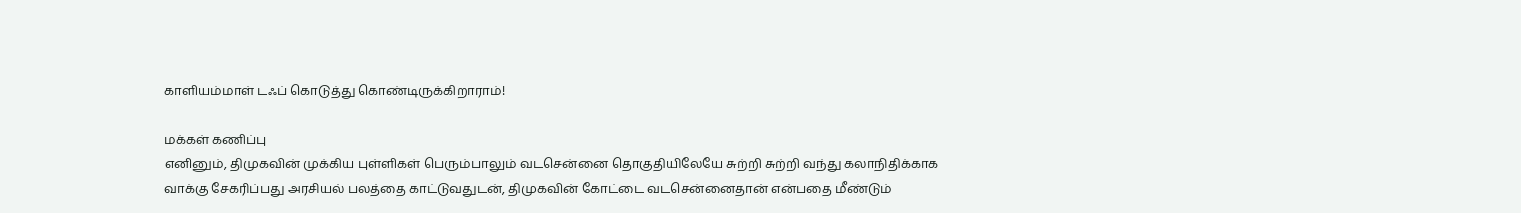காளியம்மாள் டஃப் கொடுத்து கொண்டிருக்கிறாராம்!

மக்கள் கணிப்பு
எனினும், திமுகவின் முக்கிய புள்ளிகள் பெரும்பாலும் வடசென்னை தொகுதியிலேயே சுற்றி சுற்றி வந்து கலாநிதிக்காக வாக்கு சேகரிப்பது அரசியல் பலத்தை காட்டுவதுடன், திமுகவின் கோட்டை வடசென்னைதான் என்பதை மீண்டும்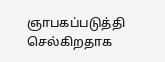ஞாபகப்படுத்தி செல்கிறதாக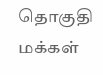தொகுதி மக்கள்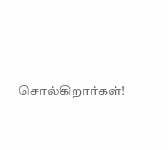சொல்கிறார்கள்!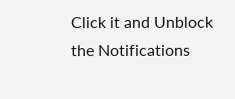Click it and Unblock the Notifications